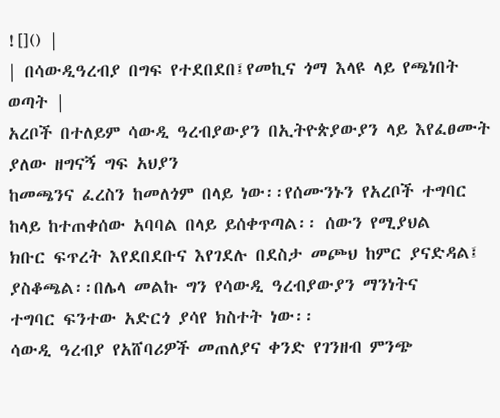![]() |
| በሳውዲዓረብያ በግፍ የተደበደበ፤የመኪና ጎማ እላዩ ላይ የጫነበት ወጣት |
አረቦች በተለይም ሳውዲ ዓረብያውያን በኢትዮጵያውያን ላይ እየፈፀሙት ያለው ዘግናኝ ግፍ አህያን
ከመጫንና ፈረስን ከመለጎም በላይ ነው፡፡የሰሙንኑን የአረቦች ተግባር ከላይ ከተጠቀሰው አባባል በላይ ይሰቀጥጣል፡፡ ሰውን የሚያህል
ክቡር ፍጥረት እየደበደቡና እየገደሉ በደስታ መጮህ ከምር ያናድዳል፤ ያስቆጫል፡፡በሌላ መልኩ ግን የሳውዲ ዓረብያውያን ማንነትና
ተግባር ፍንተው አድርጎ ያሳየ ክስተት ነው፡፡
ሳውዲ ዓረብያ የአሸባሪዎች መጠለያና ቀንድ የገንዘብ ምንጭ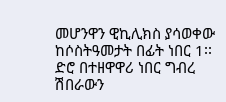መሆንዋን ዊኪሊክስ ያሳወቀው ከሶስትዓመታት በፊት ነበር 1፡፡ድሮ በተዘዋዋሪ ነበር ግብረ ሽበራውን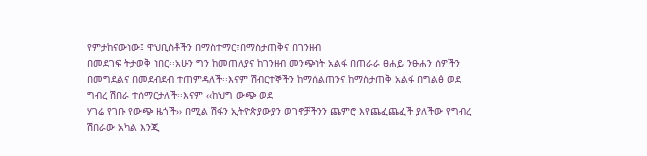የምታከናውነው፤ ዋህቢስቶችን በማስተማር፣በማስታጠቅና በገንዘብ
በመደገፍ ትታወቅ ነበር፡፡አሁን ግን ከመጠለያና ከገንዘብ መንጭነት አልፋ በጠራራ ፀሐይ ንፁሐን ሰዎችን
በመግደልና በመደብደብ ተጠምዳለች፡፡እናም ሽብርተኞችን ከማሰልጠንና ከማስታጠቅ አልፋ በግልፅ ወደ ግብረ ሽበራ ተሰማርታለች፡፡እናም ‹‹ከህግ ውጭ ወደ
ሃገሬ የገቡ የውጭ ዜጎች›› በሚል ሽፋን ኢትዮጵያውያን ወገኖቻችንን ጨምሮ እየጨፈጨፈች ያለችው የግብረ ሽበራው አካል እንጂ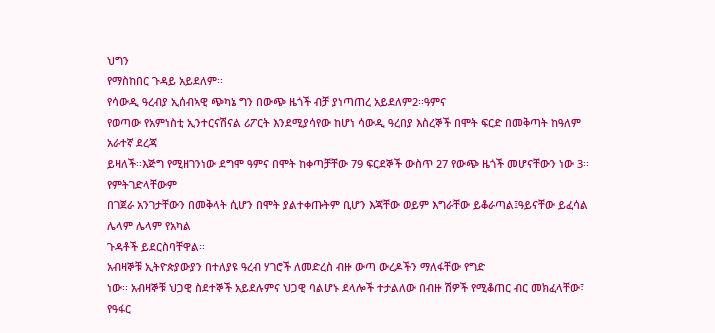ህግን
የማስከበር ጉዳይ አይደለም፡፡
የሳውዲ ዓረብያ ኢሰብኣዊ ጭካኔ ግን በውጭ ዜጎች ብቻ ያነጣጠረ አይደለም2፡፡ዓምና
የወጣው የአምነስቲ ኢንተርናሽናል ሪፖርት እንደሚያሳየው ከሆነ ሳውዲ ዓረበያ እስረኞች በሞት ፍርድ በመቅጣት ከዓለም አራተኛ ደረጃ
ይዛለች፡፡እጅግ የሚዘገንነው ደግሞ ዓምና በሞት ከቀጣቻቸው 79 ፍርደኞች ውስጥ 27 የውጭ ዜጎች መሆናቸውን ነው 3፡፡የምትገድላቸውም
በገጀራ አንገታቸውን በመቅላት ሲሆን በሞት ያልተቀጡትም ቢሆን እጃቸው ወይም እግራቸው ይቆራጣል፤ዓይናቸው ይፈሳል ሌላም ሌላም የአካል
ጉዳቶች ይደርስባቸዋል፡፡
አብዛኞቹ ኢትዮጵያውያን በተለያዩ ዓረብ ሃገሮች ለመድረስ ብዙ ውጣ ውረዶችን ማለፋቸው የግድ
ነው፡፡ አብዛኞቹ ህጋዊ ስደተኞች አይደሉምና ህጋዊ ባልሆኑ ደላሎች ተታልለው በብዙ ሽዎች የሚቆጠር ብር መክፈላቸው፣ የዓፋር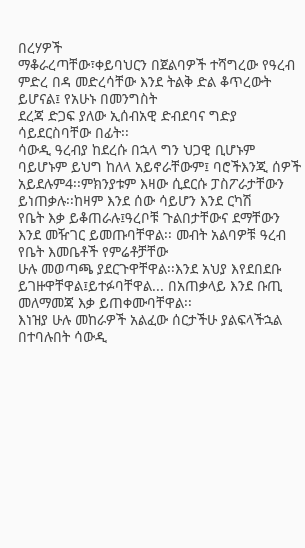በረሃዎች
ማቆራረጣቸው፣ቀይባህርን በጀልባዎች ተሻግረው የዓረብ ምድረ በዳ መድረሳቸው እንደ ትልቅ ድል ቆጥረውት ይሆናል፤ የአሁኑ በመንግስት
ደረጃ ድጋፍ ያለው ኢሰብአዊ ድብደባና ግድያ ሳይደርስባቸው በፊት፡፡
ሳውዲ ዓረብያ ከደረሱ በኋላ ግን ህጋዊ ቢሆኑም ባይሆኑም ይህግ ከለላ አይኖራቸውም፤ ባሮችእንጂ ሰዎች አይደሉም4፡፡ምክንያቱም እዛው ሲደርሱ ፓስፖራታቸውን ይነጠቃሉ፡፡ከዛም እንደ ሰው ሳይሆን እንደ ርካሽ
የቤት እቃ ይቆጠራሉ፤ዓረቦቹ ጉልበታቸውና ደማቸውን እንደ መዥገር ይመጡባቸዋል፡፡ መብት አልባዎቹ ዓረብ የቤት እመቤቶች የምሬቶቻቸው
ሁሉ መወጣጫ ያደርጉዋቸዋል፡፡እንደ አህያ እየደበደቡ ይገዙዋቸዋል፤ይተፉባቸዋል... በአጠቃላይ እንደ ቡጢ መለማመጃ እቃ ይጠቀሙባቸዋል፡፡
እነዝያ ሁሉ መከራዎች አልፈው ሰርታችሁ ያልፍላችኋል በተባሉበት ሳውዲ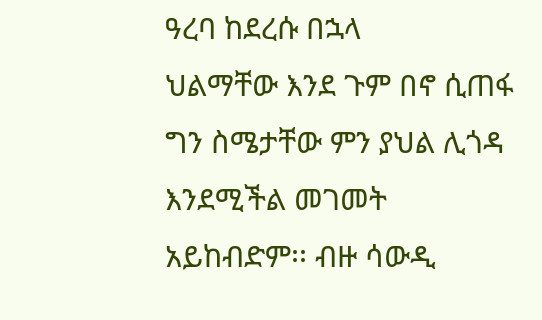ዓረባ ከደረሱ በኋላ
ህልማቸው እንደ ጉም በኖ ሲጠፋ ግን ስሜታቸው ምን ያህል ሊጎዳ እንደሚችል መገመት አይከብድም፡፡ ብዙ ሳውዲ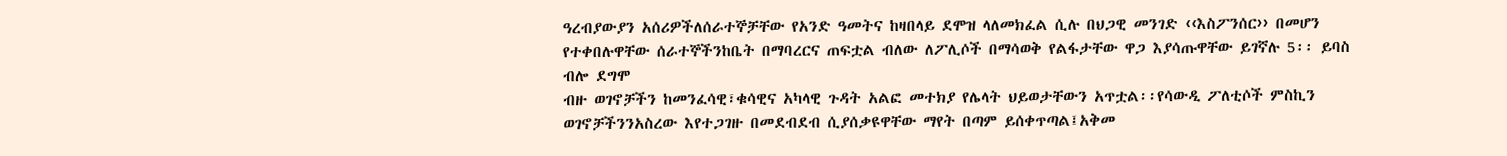ዓረብያውያን አሰሪዎችለሰራተኞቻቸው የአንድ ዓመትና ከዛበላይ ደሞዝ ላለመክፈል ሲሉ በህጋዊ መንገድ ‹‹እስፖንሰር›› በመሆን የተቀበሉዋቸው ሰራተኞችንከቤት በማባረርና ጠፍቷል ብለው ለፖሊሶች በማሳወቅ የልፋታቸው ዋጋ እያሳጡዋቸው ይገኛሉ 5፡፡ ይባስ ብሎ ደግሞ
ብዙ ወገኖቻችን ከመንፈሳዊ፣ቁሳዊና አካላዊ ጉዳት አልፎ መተክያ የሌላት ህይወታቸውን አጥቷል፡፡የሳውዲ ፖለቲሶች ምስኪን ወገኖቻችንንአስረው እየተጋገዙ በመደብደብ ሲያሰቃዩዋቸው ማየት በጣም ይሰቀጥጣል፤አቅመ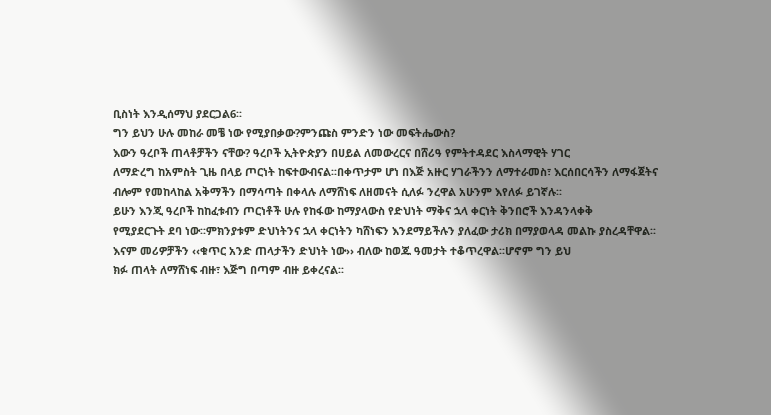ቢስነት እንዲሰማህ ያደርጋል6፡፡
ግን ይህን ሁሉ መከራ መቼ ነው የሚያበቃው?ምንጩስ ምንድን ነው መፍትሔውስ?
እውን ዓረቦች ጠላቶቻችን ናቸው? ዓረቦች ኢትዮጵያን በሀይል ለመውረርና በሸሪዓ የምትተዳደር እስላማዊት ሃገር
ለማድረግ ከአምስት ጊዜ በላይ ጦርነት ከፍተውብናል፡፡በቀጥታም ሆነ በእጅ አዙር ሃገራችንን ለማተራመስ፣ እርሰበርሳችን ለማፋጀትና
ብሎም የመከላከል አቅማችን በማሳጣት በቀላሉ ለማሸነፍ ለዘመናት ሲለፉ ንረዋል አሁንም እየለፉ ይገኛሉ፡፡
ይሁን እንጂ ዓረቦች ከከፈቱብን ጦርነቶች ሁሉ የከፋው ከማያላውስ የድህነት ማቅና ኋላ ቀርነት ቅንበሮች እንዳንላቀቅ
የሚያደርጉት ደባ ነው፡፡ምክንያቱም ድህነትንና ኋላ ቀርነትን ካሸነፍን እንደማይችሉን ያለፈው ታሪክ በማያወላዳ መልኩ ያስረዳቸዋል፡፡
እናም መሪዎቻችን ‹‹ቁጥር አንድ ጠላታችን ድህነት ነው›› ብለው ከወጁ ዓመታት ተቆጥረዋል፡፡ሆኖም ግን ይህ
ክፉ ጠላት ለማሸነፍ ብዙ፣ እጅግ በጣም ብዙ ይቀረናል፡፡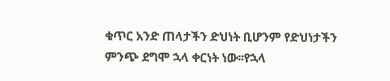ቁጥር አንድ ጠላታችን ድህነት ቢሆንም የድህነታችን ምንጭ ደግሞ ኋላ ቀርነት ነው፡፡የኋላ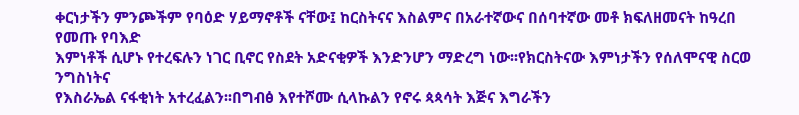ቀርነታችን ምንጮችም የባዕድ ሃይማኖቶች ናቸው፤ ከርስትናና እስልምና በአራተኛውና በሰባተኛው መቶ ክፍለዘመናት ከዓረበ የመጡ የባእድ
እምነቶች ሲሆኑ የተረፍሉን ነገር ቢኖር የስደት አድናቂዎች እንድንሆን ማድረግ ነው፡፡የክርስትናው እምነታችን የሰለሞናዊ ስርወ ንግስነትና
የእስራኤል ናፋቂነት አተረፈልን፡፡በግብፅ እየተሾሙ ሲላኩልን የኖሩ ጳጳሳት እጅና እግራችን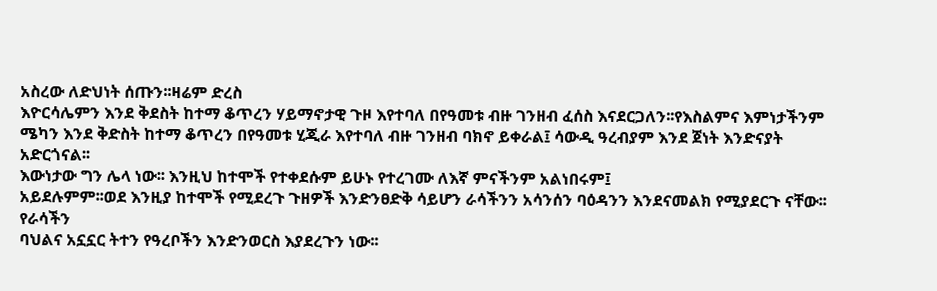አስረው ለድህነት ሰጡን፡፡ዛሬም ድረስ
እዮርሳሌምን እንደ ቅደስት ከተማ ቆጥረን ሃይማኖታዊ ጉዞ እየተባለ በየዓመቱ ብዙ ገንዘብ ፈሰስ እናደርጋለን፡፡የእስልምና እምነታችንም
ሜካን እንደ ቅድስት ከተማ ቆጥረን በየዓመቱ ሂጂራ እየተባለ ብዙ ገንዘብ ባክኖ ይቀራል፤ ሳውዲ ዓረብያም እንደ ጀነት እንድናያት
አድርጎናል፡፡
እውነታው ግን ሌላ ነው፡፡ እንዚህ ከተሞች የተቀደሱም ይሁኑ የተረገሙ ለእኛ ምናችንም አልነበሩም፤
አይደሉምም፡፡ወደ እንዚያ ከተሞች የሚደረጉ ጉዘዎች እንድንፀድቅ ሳይሆን ራሳችንን አሳንሰን ባዕዳንን እንደናመልክ የሚያደርጉ ናቸው፡፡የራሳችን
ባህልና አኗኗር ትተን የዓረቦችን እንድንወርስ እያደረጉን ነው፡፡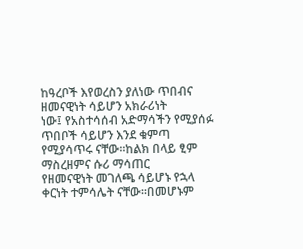ከዓረቦች እየወረስን ያለነው ጥበብና ዘመናዊነት ሳይሆን አክራሪነት
ነው፤ የአስተሳሰብ አድማሳችን የሚያሰፉ ጥበቦች ሳይሆን እንደ ቁምጣ የሚያሳጥሩ ናቸው፡፡ከልክ በላይ ፂም ማስረዘምና ሱሪ ማሳጠር
የዘመናዊነት መገለጫ ሳይሆኑ የኋላ ቀርነት ተምሳሌት ናቸው፡፡በመሆኑም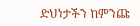ድህነታችን ከምንጩ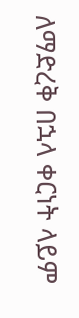ለማድረቅ በኋላ ቀርነት ላይም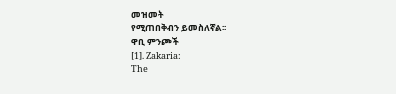መዝመት
የሚጠበቅብን ይመስለኛል፡፡
ዋቢ ምንጮች
[1]. Zakaria:
The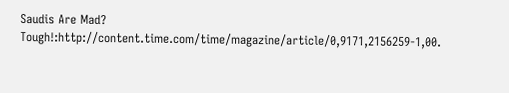Saudis Are Mad? Tough!:http://content.time.com/time/magazine/article/0,9171,2156259-1,00.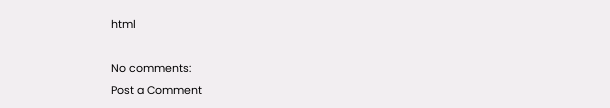html

No comments:
Post a Comment